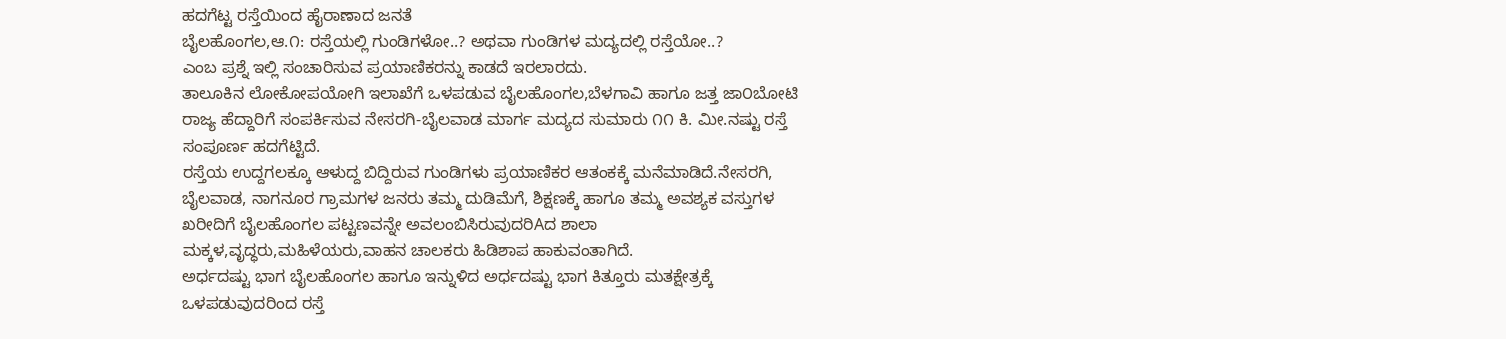ಹದಗೆಟ್ಟ ರಸ್ತೆಯಿಂದ ಹೈರಾಣಾದ ಜನತೆ
ಬೈಲಹೊಂಗಲ,ಆ.೧: ರಸ್ತೆಯಲ್ಲಿ ಗುಂಡಿಗಳೋ..? ಅಥವಾ ಗುಂಡಿಗಳ ಮದ್ಯದಲ್ಲಿ ರಸ್ತೆಯೋ..?
ಎಂಬ ಪ್ರಶ್ನೆ ಇಲ್ಲಿ ಸಂಚಾರಿಸುವ ಪ್ರಯಾಣಿಕರನ್ನು ಕಾಡದೆ ಇರಲಾರದು.
ತಾಲೂಕಿನ ಲೋಕೋಪಯೋಗಿ ಇಲಾಖೆಗೆ ಒಳಪಡುವ ಬೈಲಹೊಂಗಲ,ಬೆಳಗಾವಿ ಹಾಗೂ ಜತ್ತ ಜಾ೦ಬೋಟಿ ರಾಜ್ಯ ಹೆದ್ದಾರಿಗೆ ಸಂಪರ್ಕಿಸುವ ನೇಸರಗಿ-ಬೈಲವಾಡ ಮಾರ್ಗ ಮದ್ಯದ ಸುಮಾರು ೧೧ ಕಿ. ಮೀ.ನಷ್ಟು ರಸ್ತೆ ಸಂಪೂರ್ಣ ಹದಗೆಟ್ಟಿದೆ.
ರಸ್ತೆಯ ಉದ್ದಗಲಕ್ಕೂ ಆಳುದ್ದ ಬಿದ್ದಿರುವ ಗುಂಡಿಗಳು ಪ್ರಯಾಣಿಕರ ಆತಂಕಕ್ಕೆ ಮನೆಮಾಡಿದೆ.ನೇಸರಗಿ, ಬೈಲವಾಡ, ನಾಗನೂರ ಗ್ರಾಮಗಳ ಜನರು ತಮ್ಮ ದುಡಿಮೆಗೆ, ಶಿಕ್ಷಣಕ್ಕೆ ಹಾಗೂ ತಮ್ಮ ಅವಶ್ಯಕ ವಸ್ತುಗಳ ಖರೀದಿಗೆ ಬೈಲಹೊಂಗಲ ಪಟ್ಟಣವನ್ನೇ ಅವಲಂಬಿಸಿರುವುದರಿAದ ಶಾಲಾ ಮಕ್ಕಳ,ವೃದ್ಧರು,ಮಹಿಳೆಯರು,ವಾಹನ ಚಾಲಕರು ಹಿಡಿಶಾಪ ಹಾಕುವಂತಾಗಿದೆ.
ಅರ್ಧದಷ್ಟು ಭಾಗ ಬೈಲಹೊಂಗಲ ಹಾಗೂ ಇನ್ನುಳಿದ ಅರ್ಧದಷ್ಟು ಭಾಗ ಕಿತ್ತೂರು ಮತಕ್ಷೇತ್ರಕ್ಕೆ ಒಳಪಡುವುದರಿಂದ ರಸ್ತೆ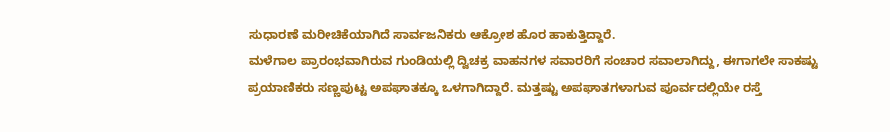ಸುಧಾರಣೆ ಮರೀಚಿಕೆಯಾಗಿದೆ ಸಾರ್ವಜನಿಕರು ಆಕ್ರೋಶ ಹೊರ ಹಾಕುತ್ತಿದ್ದಾರೆ.
ಮಳೆಗಾಲ ಪ್ರಾರಂಭವಾಗಿರುವ ಗುಂಡಿಯಲ್ಲಿ ದ್ವಿಚಕ್ರ ವಾಹನಗಳ ಸವಾರರಿಗೆ ಸಂಚಾರ ಸವಾಲಾಗಿದ್ದು, ಈಗಾಗಲೇ ಸಾಕಷ್ಟು ಪ್ರಯಾಣಿಕರು ಸಣ್ಣಪುಟ್ಟ ಅಪಘಾತಕ್ಕೂ ಒಳಗಾಗಿದ್ದಾರೆ. ಮತ್ತಷ್ಟು ಅಪಘಾತಗಳಾಗುವ ಪೂರ್ವದಲ್ಲಿಯೇ ರಸ್ತೆ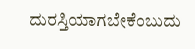ದುರಸ್ತಿಯಾಗಬೇಕೆಂಬುದು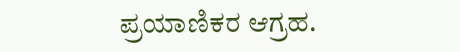ಪ್ರಯಾಣಿಕರ ಆಗ್ರಹ.